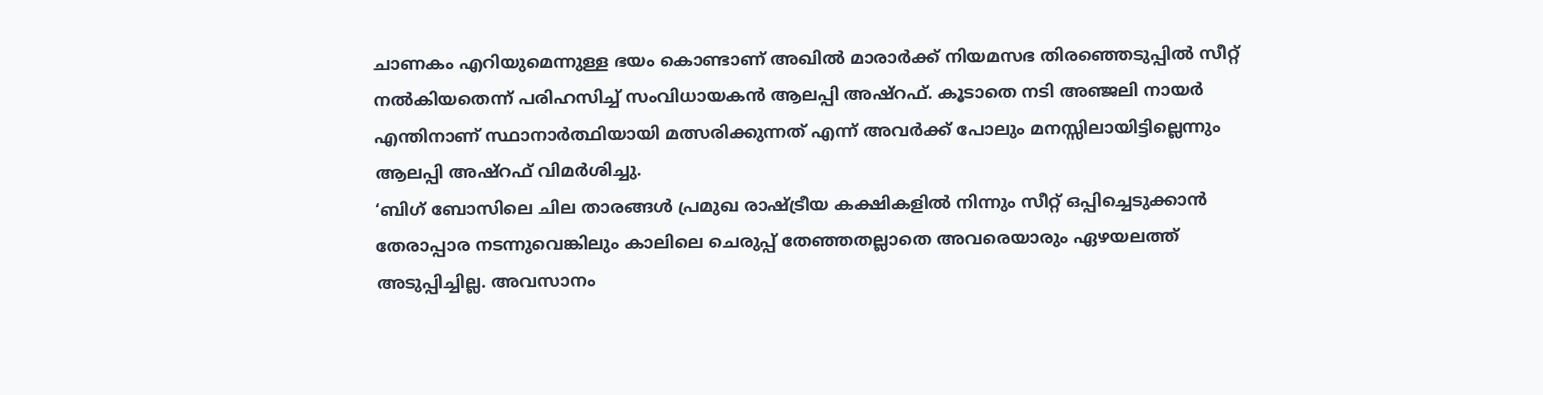ചാണകം എറിയുമെന്നുള്ള ഭയം കൊണ്ടാണ് അഖിൽ മാരാർക്ക് നിയമസഭ തിരഞ്ഞെടുപ്പിൽ സീറ്റ് നൽകിയതെന്ന് പരിഹസിച്ച് സംവിധായകൻ ആലപ്പി അഷ്റഫ്. കൂടാതെ നടി അഞ്ജലി നായർ എന്തിനാണ് സ്ഥാനാർത്ഥിയായി മത്സരിക്കുന്നത് എന്ന് അവർക്ക് പോലും മനസ്സിലായിട്ടില്ലെന്നും ആലപ്പി അഷ്റഫ് വിമർശിച്ചു.
‘ബിഗ് ബോസിലെ ചില താരങ്ങൾ പ്രമുഖ രാഷ്ട്രീയ കക്ഷികളിൽ നിന്നും സീറ്റ് ഒപ്പിച്ചെടുക്കാൻ തേരാപ്പാര നടന്നുവെങ്കിലും കാലിലെ ചെരുപ്പ് തേഞ്ഞതല്ലാതെ അവരെയാരും ഏഴയലത്ത് അടുപ്പിച്ചില്ല. അവസാനം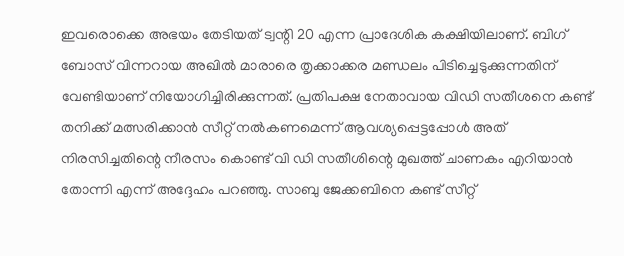ഇവരൊക്കെ അഭയം തേടിയത് ട്വന്റി 20 എന്ന പ്രാദേശിക കക്ഷിയിലാണ്. ബിഗ് ബോസ് വിന്നറായ അഖിൽ മാരാരെ തൃക്കാക്കര മണ്ഡലം പിടിച്ചെടുക്കുന്നതിന് വേണ്ടിയാണ് നിയോഗിച്ചിരിക്കുന്നത്. പ്രതിപക്ഷ നേതാവായ വിഡി സതീശനെ കണ്ട് തനിക്ക് മത്സരിക്കാൻ സീറ്റ് നൽകണമെന്ന് ആവശ്യപ്പെട്ടപ്പോൾ അത് നിരസിച്ചതിന്റെ നീരസം കൊണ്ട് വി ഡി സതീശിന്റെ മുഖത്ത് ചാണകം എറിയാൻ തോന്നി എന്ന് അദ്ദേഹം പറഞ്ഞു. സാബു ജേക്കബിനെ കണ്ട് സീറ്റ്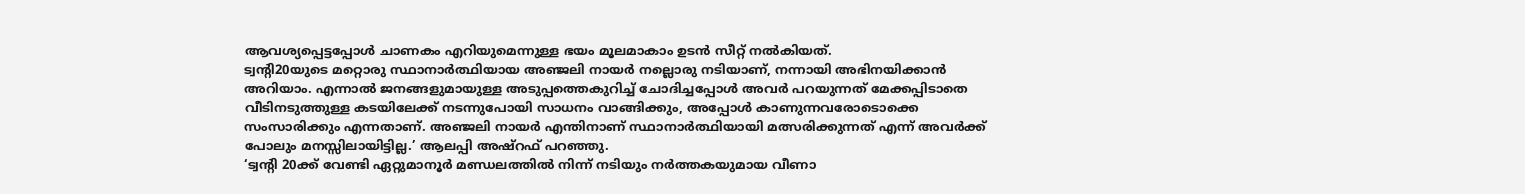ആവശ്യപ്പെട്ടപ്പോൾ ചാണകം എറിയുമെന്നുള്ള ഭയം മൂലമാകാം ഉടൻ സീറ്റ് നൽകിയത്.
ട്വൻ്റി20യുടെ മറ്റൊരു സ്ഥാനാർത്ഥിയായ അഞ്ജലി നായർ നല്ലൊരു നടിയാണ്, നന്നായി അഭിനയിക്കാൻ അറിയാം. എന്നാൽ ജനങ്ങളുമായുള്ള അടുപ്പത്തെകുറിച്ച് ചോദിച്ചപ്പോൾ അവർ പറയുന്നത് മേക്കപ്പിടാതെ വീടിനടുത്തുള്ള കടയിലേക്ക് നടന്നുപോയി സാധനം വാങ്ങിക്കും, അപ്പോൾ കാണുന്നവരോടൊക്കെ സംസാരിക്കും എന്നതാണ്. അഞ്ജലി നായർ എന്തിനാണ് സ്ഥാനാർത്ഥിയായി മത്സരിക്കുന്നത് എന്ന് അവർക്ക് പോലും മനസ്സിലായിട്ടില്ല.’ ആലപ്പി അഷ്റഫ് പറഞ്ഞു.
‘ട്വൻ്റി 20ക്ക് വേണ്ടി ഏറ്റുമാനൂർ മണ്ഡലത്തിൽ നിന്ന് നടിയും നർത്തകയുമായ വീണാ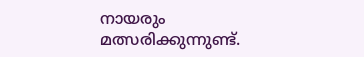നായരും മത്സരിക്കുന്നുണ്ട്.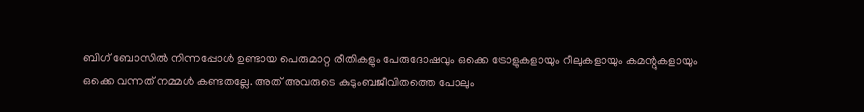ബിഗ് ബോസിൽ നിന്നപ്പോൾ ഉണ്ടായ പെരുമാറ്റ രീതികളും പേരുദോഷവും ഒക്കെ ട്രോളുകളായും റീലുകളായും കമന്റുകളായും ഒക്കെ വന്നത് നമ്മൾ കണ്ടതല്ലേ. അത് അവരുടെ കുടുംബജീവിതത്തെ പോലും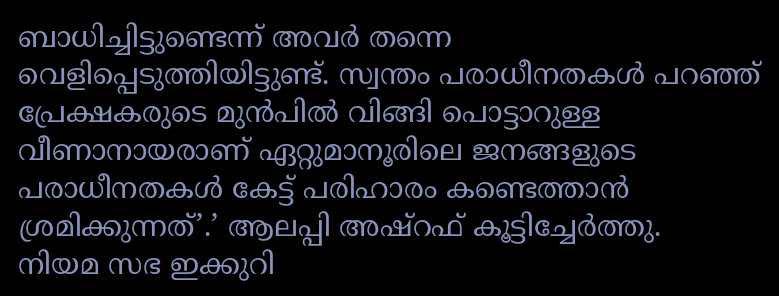ബാധിച്ചിട്ടുണ്ടെന്ന് അവർ തന്നെ വെളിപ്പെടുത്തിയിട്ടുണ്ട്. സ്വന്തം പരാധീനതകൾ പറഞ്ഞ് പ്രേക്ഷകരുടെ മുൻപിൽ വിങ്ങി പൊട്ടാറുള്ള വീണാനായരാണ് ഏറ്റുമാനൂരിലെ ജനങ്ങളുടെ പരാധീനതകൾ കേട്ട് പരിഹാരം കണ്ടെത്താൻ ശ്രമിക്കുന്നത്’.’ ആലപ്പി അഷ്റഫ് കൂട്ടിച്ചേർത്തു.
നിയമ സഭ ഇക്കുറി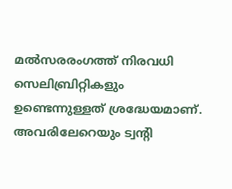മൽസരരംഗത്ത് നിരവധി സെലിബ്രിറ്റികളും ഉണ്ടെന്നുള്ളത് ശ്രദ്ധേയമാണ്. അവരിലേറെയും ട്വന്റി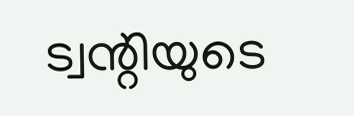ട്വന്റിയുടെ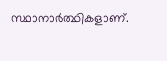സ്ഥാനാർത്ഥികളാണ്.